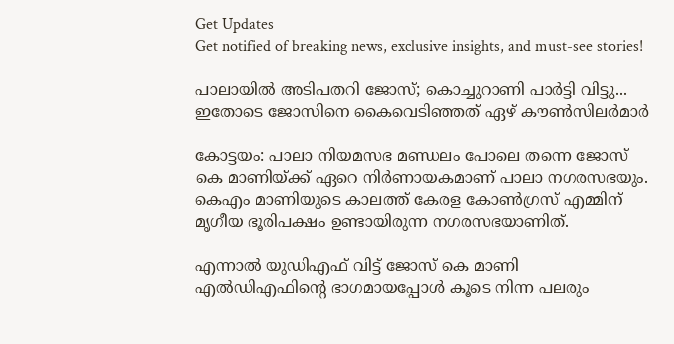Get Updates
Get notified of breaking news, exclusive insights, and must-see stories!

പാലായില്‍ അടിപതറി ജോസ്; കൊച്ചുറാണി പാര്‍ട്ടി വിട്ടു... ഇതോടെ ജോസിനെ കൈവെടിഞ്ഞത് ഏഴ് കൗണ്‍സിലര്‍മാര്‍

കോട്ടയം: പാലാ നിയമസഭ മണ്ഡലം പോലെ തന്നെ ജോസ് കെ മാണിയ്ക്ക് ഏറെ നിര്‍ണായകമാണ് പാലാ നഗരസഭയും. കെഎം മാണിയുടെ കാലത്ത് കേരള കോണ്‍ഗ്രസ് എമ്മിന് മൃഗീയ ഭൂരിപക്ഷം ഉണ്ടായിരുന്ന നഗരസഭയാണിത്.

എന്നാല്‍ യുഡിഎഫ് വിട്ട് ജോസ് കെ മാണി എല്‍ഡിഎഫിന്റെ ഭാഗമായപ്പോള്‍ കൂടെ നിന്ന പലരും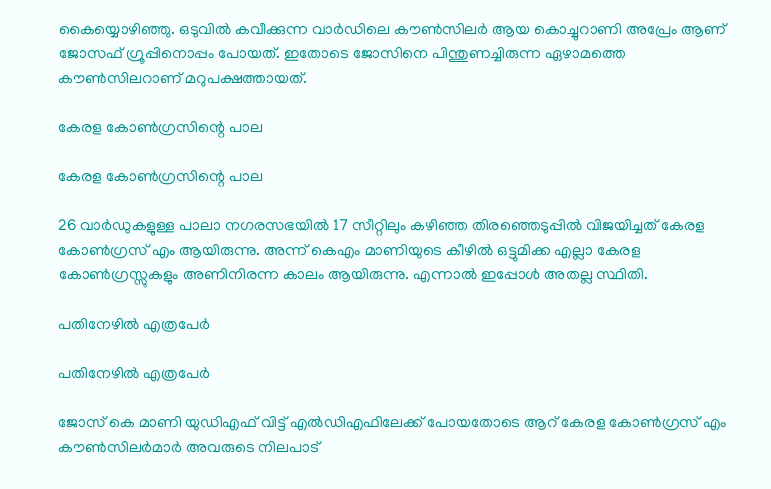കൈയ്യൊഴിഞ്ഞു. ഒടുവില്‍ കവീക്കുന്ന വാര്‍ഡിലെ കൗണ്‍സിലര്‍ ആയ കൊച്ചുറാണി അപ്രേം ആണ് ജോസഫ് ഗ്രൂപ്പിനൊപ്പം പോയത്. ഇതോടെ ജോസിനെ പിന്തുണച്ചിരുന്ന ഏഴാമത്തെ കൗണ്‍സിലറാണ് മറുപക്ഷത്തായത്.

കേരള കോണ്‍ഗ്രസിന്റെ പാല

കേരള കോണ്‍ഗ്രസിന്റെ പാല

26 വാര്‍ഡുകളുള്ള പാലാ നഗരസഭയില്‍ 17 സീറ്റിലും കഴിഞ്ഞ തിരഞ്ഞെടുപ്പില്‍ വിജയിച്ചത് കേരള കോണ്‍ഗ്രസ് എം ആയിരുന്നു. അന്ന് കെഎം മാണിയുടെ കീഴില്‍ ഒട്ടുമിക്ക എല്ലാ കേരള കോണ്‍ഗ്രസ്സുകളും അണിനിരന്ന കാലം ആയിരുന്നു. എന്നാല്‍ ഇപ്പോള്‍ അതല്ല സ്ഥിതി.

പതിനേഴില്‍ എത്രപേര്‍

പതിനേഴില്‍ എത്രപേര്‍

ജോസ് കെ മാണി യുഡിഎഫ് വിട്ട് എല്‍ഡിഎഫിലേക്ക് പോയതോടെ ആറ് കേരള കോണ്‍ഗ്രസ് എം കൗണ്‍സിലര്‍മാര്‍ അവരുടെ നിലപാട്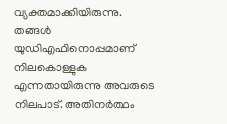വ്യക്തമാക്കിയിരുന്നു. തങ്ങള്‍ യുഡിഎഫിനൊപ്പമാണ് നിലകൊള്ളുക എന്നതായിരുന്നു അവരുടെ നിലപാട്. അതിനര്‍ത്ഥം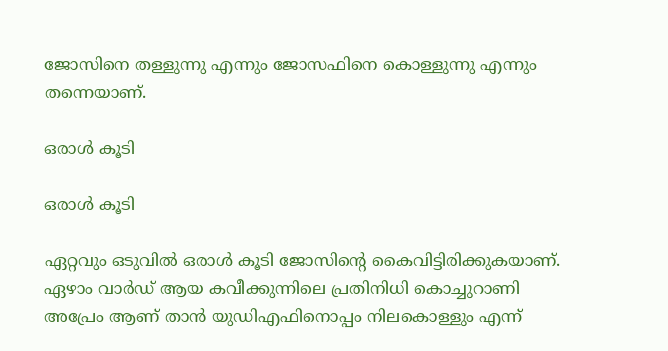ജോസിനെ തള്ളുന്നു എന്നും ജോസഫിനെ കൊള്ളുന്നു എന്നും തന്നെയാണ്.

ഒരാള്‍ കൂടി

ഒരാള്‍ കൂടി

ഏറ്റവും ഒടുവില്‍ ഒരാള്‍ കൂടി ജോസിന്റെ കൈവിട്ടിരിക്കുകയാണ്. ഏഴാം വാര്‍ഡ് ആയ കവീക്കുന്നിലെ പ്രതിനിധി കൊച്ചുറാണി അപ്രേം ആണ് താന്‍ യുഡിഎഫിനൊപ്പം നിലകൊള്ളും എന്ന്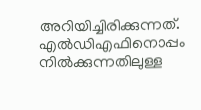അറിയിച്ചിരിക്കുന്നത്. എല്‍ഡിഎഫിനൊപ്പം നില്‍ക്കുന്നതിലുള്ള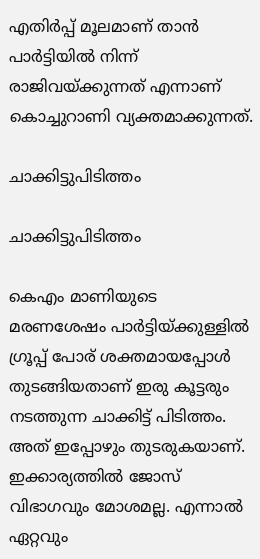എതിര്‍പ്പ് മൂലമാണ് താന്‍ പാര്‍ട്ടിയില്‍ നിന്ന് രാജിവയ്ക്കുന്നത് എന്നാണ് കൊച്ചുറാണി വ്യക്തമാക്കുന്നത്.

ചാക്കിട്ടുപിടിത്തം

ചാക്കിട്ടുപിടിത്തം

കെഎം മാണിയുടെ മരണശേഷം പാര്‍ട്ടിയ്ക്കുള്ളില്‍ ഗ്രൂപ്പ് പോര് ശക്തമായപ്പോള്‍ തുടങ്ങിയതാണ് ഇരു കൂട്ടരും നടത്തുന്ന ചാക്കിട്ട് പിടിത്തം. അത് ഇപ്പോഴും തുടരുകയാണ്. ഇക്കാര്യത്തില്‍ ജോസ് വിഭാഗവും മോശമല്ല. എന്നാല്‍ ഏറ്റവും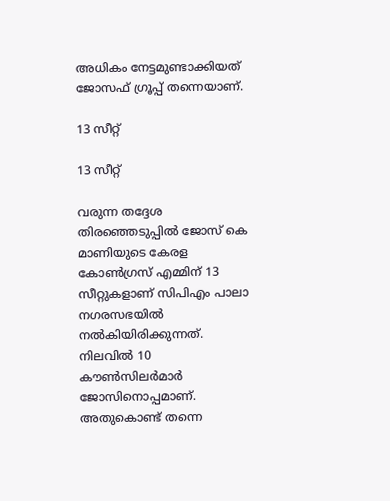അധികം നേട്ടമുണ്ടാക്കിയത് ജോസഫ് ഗ്രൂപ്പ് തന്നെയാണ്.

13 സീറ്റ്

13 സീറ്റ്

വരുന്ന തദ്ദേശ തിരഞ്ഞെടുപ്പില്‍ ജോസ് കെ മാണിയുടെ കേരള കോണ്‍ഗ്രസ് എമ്മിന് 13 സീറ്റുകളാണ് സിപിഎം പാലാ നഗരസഭയില്‍ നല്‍കിയിരിക്കുന്നത്. നിലവില്‍ 10 കൗണ്‍സിലര്‍മാര്‍ ജോസിനൊപ്പമാണ്. അതുകൊണ്ട് തന്നെ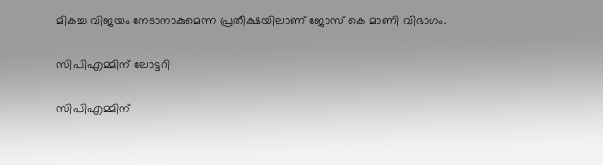മികച്ച വിജയം നേടാനാകുമെന്ന പ്രതീക്ഷയിലാണ് ജോസ് കെ മാണി വിഭാഗം.

സിപിഎമ്മിന് ലോട്ടറി

സിപിഎമ്മിന്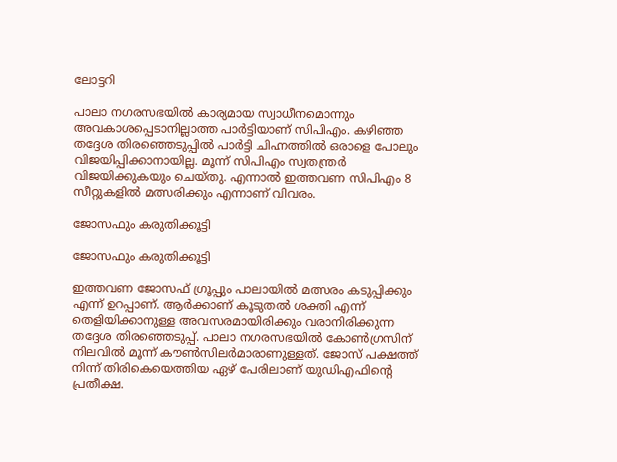ലോട്ടറി

പാലാ നഗരസഭയില്‍ കാര്യമായ സ്വാധീനമൊന്നും അവകാശപ്പെടാനില്ലാത്ത പാര്‍ട്ടിയാണ് സിപിഎം. കഴിഞ്ഞ തദ്ദേശ തിരഞ്ഞെടുപ്പില്‍ പാര്‍ട്ടി ചിഹ്നത്തില്‍ ഒരാളെ പോലും വിജയിപ്പിക്കാനായില്ല. മൂന്ന് സിപിഎം സ്വതന്ത്രര്‍ വിജയിക്കുകയും ചെയ്തു. എന്നാല്‍ ഇത്തവണ സിപിഎം 8 സീറ്റുകളില്‍ മത്സരിക്കും എന്നാണ് വിവരം.

ജോസഫും കരുതിക്കൂട്ടി

ജോസഫും കരുതിക്കൂട്ടി

ഇത്തവണ ജോസഫ് ഗ്രൂപ്പും പാലായില്‍ മത്സരം കടുപ്പിക്കും എന്ന് ഉറപ്പാണ്. ആര്‍ക്കാണ് കൂടുതല്‍ ശക്തി എന്ന് തെളിയിക്കാനുള്ള അവസരമായിരിക്കും വരാനിരിക്കുന്ന തദ്ദേശ തിരഞ്ഞെടുപ്പ്. പാലാ നഗരസഭയില്‍ കോണ്‍ഗ്രസിന് നിലവില്‍ മൂന്ന് കൗണ്‍സിലര്‍മാരാണുള്ളത്. ജോസ് പക്ഷത്ത് നിന്ന് തിരികെയെത്തിയ ഏഴ് പേരിലാണ് യുഡിഎഫിന്റെ പ്രതീക്ഷ.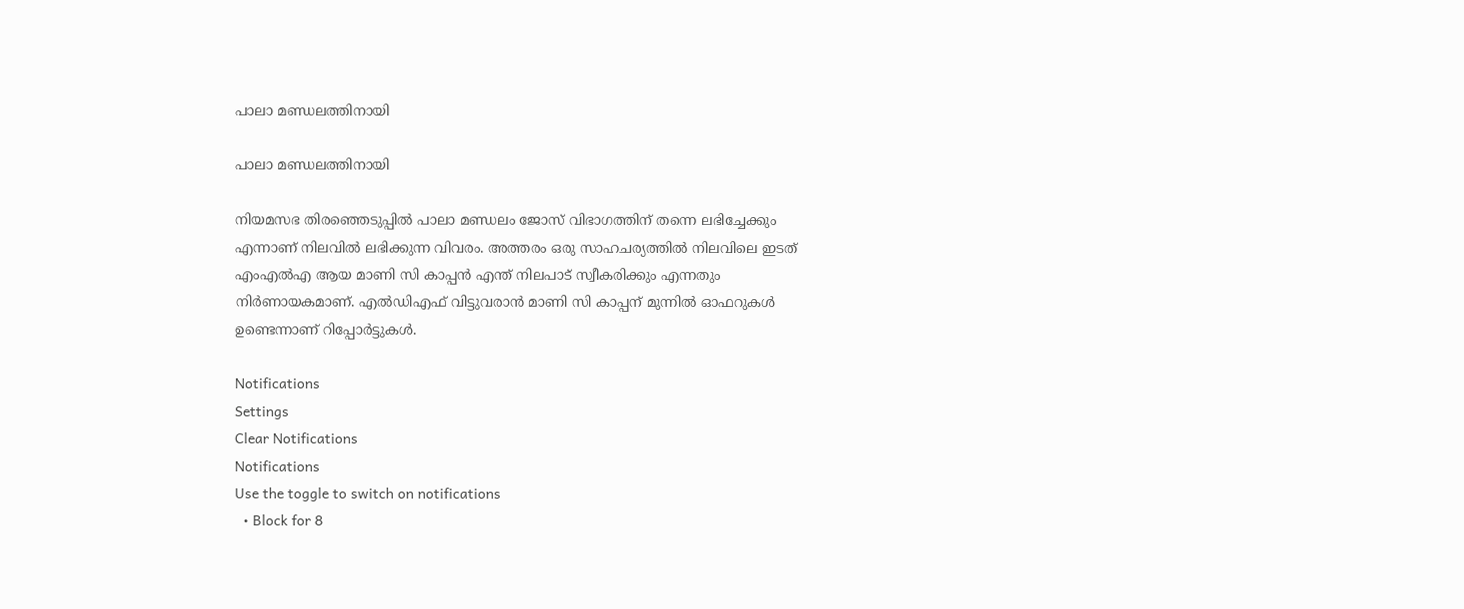പാലാ മണ്ഡലത്തിനായി

പാലാ മണ്ഡലത്തിനായി

നിയമസഭ തിരഞ്ഞെടുപ്പില്‍ പാലാ മണ്ഡലം ജോസ് വിഭാഗത്തിന് തന്നെ ലഭിച്ചേക്കും എന്നാണ് നിലവില്‍ ലഭിക്കുന്ന വിവരം. അത്തരം ഒരു സാഹചര്യത്തില്‍ നിലവിലെ ഇടത് എംഎല്‍എ ആയ മാണി സി കാപ്പന്‍ എന്ത് നിലപാട് സ്വീകരിക്കും എന്നതും നിര്‍ണായകമാണ്. എല്‍ഡിഎഫ് വിട്ടുവരാന്‍ മാണി സി കാപ്പന് മുന്നില്‍ ഓഫറുകള്‍ ഉണ്ടെന്നാണ് റിപ്പോര്‍ട്ടുകള്‍.

Notifications
Settings
Clear Notifications
Notifications
Use the toggle to switch on notifications
  • Block for 8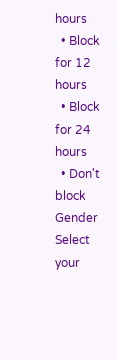hours
  • Block for 12 hours
  • Block for 24 hours
  • Don't block
Gender
Select your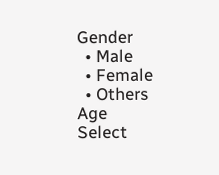Gender
  • Male
  • Female
  • Others
Age
Select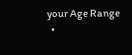your Age Range
  •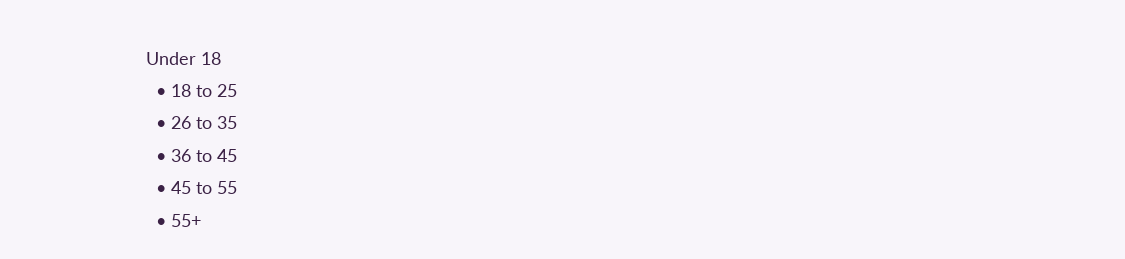Under 18
  • 18 to 25
  • 26 to 35
  • 36 to 45
  • 45 to 55
  • 55+